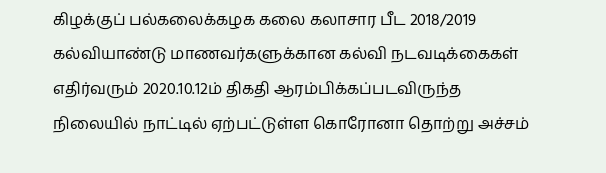கிழக்குப் பல்கலைக்கழக கலை கலாசார பீட 2018/2019 கல்வியாண்டு மாணவர்களுக்கான கல்வி நடவடிக்கைகள் எதிர்வரும் 2020.10.12ம் திகதி ஆரம்பிக்கப்படவிருந்த நிலையில் நாட்டில் ஏற்பட்டுள்ள கொரோனா தொற்று அச்சம்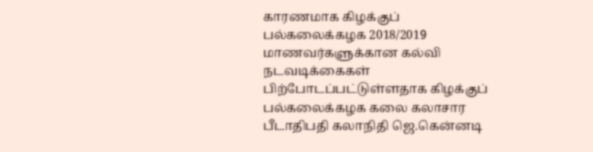காரணமாக கிழக்குப் பல்கலைக்கழக 2018/2019 மாணவர்களுக்கான கல்வி நடவடிக்கைகள் பிற்போடப்பட்டுள்ளதாக கிழக்குப் பல்கலைக்கழக கலை கலாசார பீடாதிபதி கலாநிதி ஜெ.கென்னடி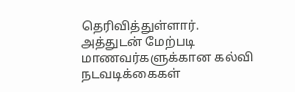தெரிவித்துள்ளார்.
அத்துடன் மேற்படி மாணவர்களுக்கான கல்வி நடவடிக்கைகள்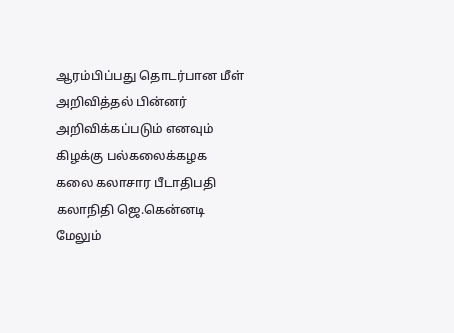ஆரம்பிப்பது தொடர்பான மீள் அறிவித்தல் பின்னர் அறிவிக்கப்படும் எனவும் கிழக்கு பல்கலைக்கழக கலை கலாசார பீடாதிபதி கலாநிதி ஜெ.கென்னடி மேலும்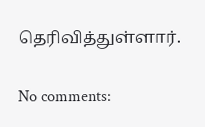தெரிவித்துள்ளார்.

No comments: